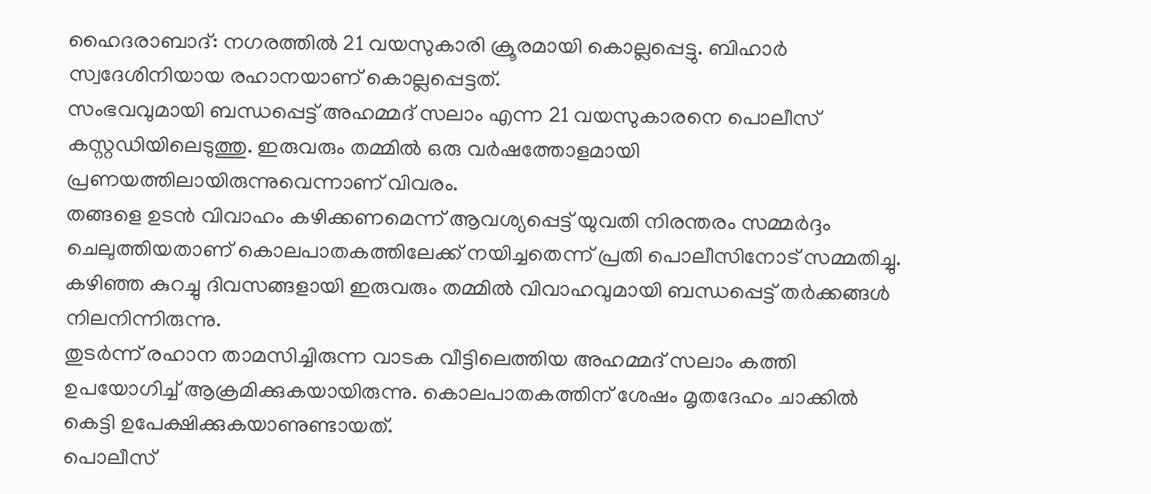ഹൈദരാബാദ്: നഗരത്തിൽ 21 വയസുകാരി ക്രൂരമായി കൊല്ലപ്പെട്ടു. ബിഹാർ സ്വദേശിനിയായ രഹാനയാണ് കൊല്ലപ്പെട്ടത്.
സംഭവവുമായി ബന്ധപ്പെട്ട് അഹമ്മദ് സലാം എന്ന 21 വയസുകാരനെ പൊലീസ് കസ്റ്റഡിയിലെടുത്തു. ഇരുവരും തമ്മിൽ ഒരു വർഷത്തോളമായി പ്രണയത്തിലായിരുന്നുവെന്നാണ് വിവരം.
തങ്ങളെ ഉടൻ വിവാഹം കഴിക്കണമെന്ന് ആവശ്യപ്പെട്ട് യുവതി നിരന്തരം സമ്മർദ്ദം ചെലുത്തിയതാണ് കൊലപാതകത്തിലേക്ക് നയിച്ചതെന്ന് പ്രതി പൊലീസിനോട് സമ്മതിച്ചു. കഴിഞ്ഞ കുറച്ചു ദിവസങ്ങളായി ഇരുവരും തമ്മിൽ വിവാഹവുമായി ബന്ധപ്പെട്ട് തർക്കങ്ങൾ നിലനിന്നിരുന്നു.
തുടർന്ന് രഹാന താമസിച്ചിരുന്ന വാടക വീട്ടിലെത്തിയ അഹമ്മദ് സലാം കത്തി ഉപയോഗിച്ച് ആക്രമിക്കുകയായിരുന്നു. കൊലപാതകത്തിന് ശേഷം മൃതദേഹം ചാക്കിൽ കെട്ടി ഉപേക്ഷിക്കുകയാണുണ്ടായത്.
പൊലീസ്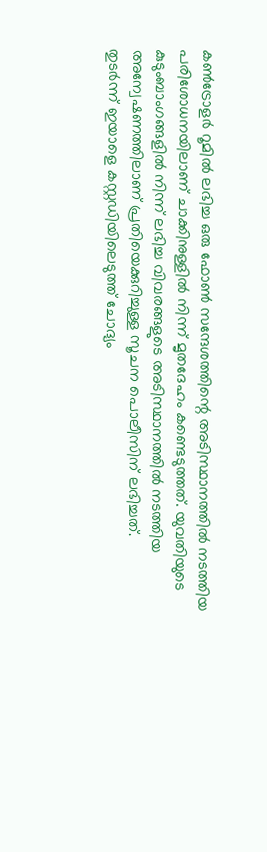കൺട്രോളർ റൂമിൽ ലഭിച്ച ഒരു ഫോൺ സന്ദേശത്തിന്റെ അടിസ്ഥാനത്തിൽ നടത്തിയ പരിശോധനയിലാണ് ചാക്കിനുള്ളിൽ നിന്ന് മൃതദേഹം കണ്ടെടുത്തത്. യുവതിയുടെ കുടുംബാംഗങ്ങളിൽ നിന്ന് ലഭിച്ച വിവരങ്ങളുടെ അടിസ്ഥാനത്തിൽ നടത്തിയ അന്വേഷണത്തിലാണ് പ്രതിയെക്കുറിച്ചുള്ള സൂചന പൊലീസിന് ലഭിച്ചത്.
തുടർന്ന് ഇയാളെ കസ്റ്റഡിയിലെടുത്ത് ചോദ്യം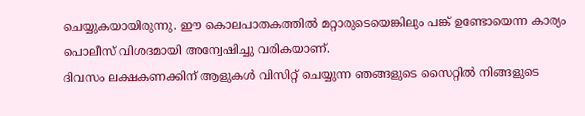ചെയ്യുകയായിരുന്നു. ഈ കൊലപാതകത്തിൽ മറ്റാരുടെയെങ്കിലും പങ്ക് ഉണ്ടോയെന്ന കാര്യം പൊലീസ് വിശദമായി അന്വേഷിച്ചു വരികയാണ്.
ദിവസം ലക്ഷകണക്കിന് ആളുകൾ വിസിറ്റ് ചെയ്യുന്ന ഞങ്ങളുടെ സൈറ്റിൽ നിങ്ങളുടെ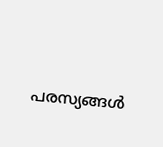പരസ്യങ്ങൾ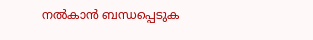നൽകാൻ ബന്ധപ്പെടുക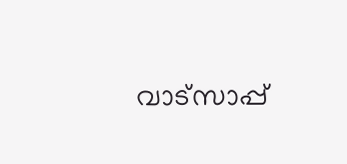വാട്സാപ്പ്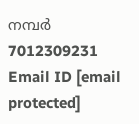നമ്പർ 7012309231 Email ID [email protected]